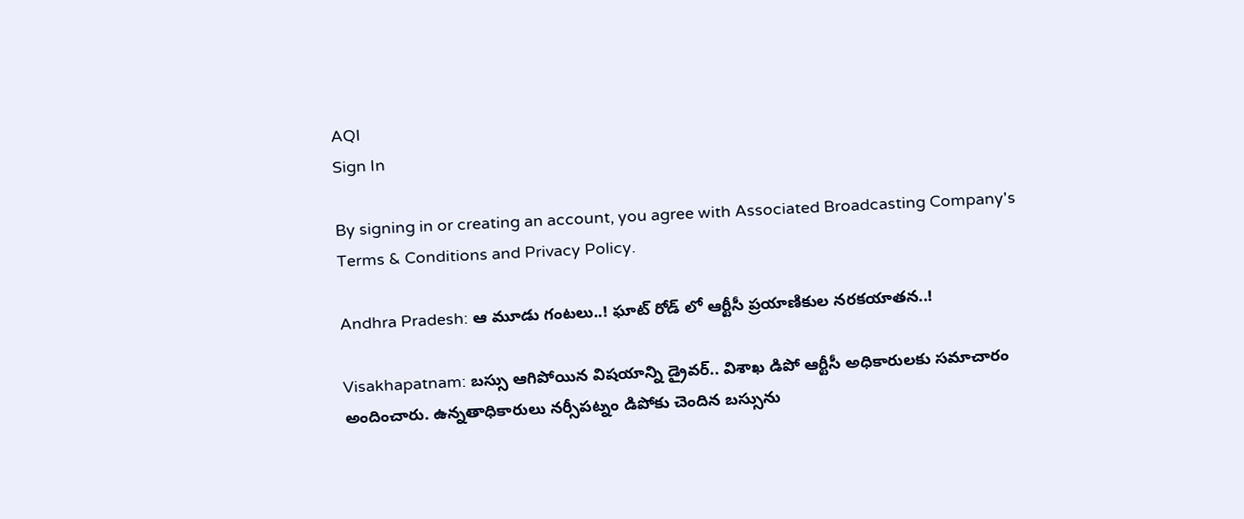AQI
Sign In

By signing in or creating an account, you agree with Associated Broadcasting Company's Terms & Conditions and Privacy Policy.

Andhra Pradesh: ఆ మూడు గంటలు..! ఘాట్ రోడ్ లో ఆర్టీసీ ప్రయాణికుల నరకయాతన..!

Visakhapatnam: బస్సు ఆగిపోయిన విషయాన్ని డ్రైవర్.. విశాఖ డిపో ఆర్టీసీ అధికారులకు సమాచారం అందించారు. ఉన్నతాధికారులు నర్సీపట్నం డిపోకు చెందిన బస్సును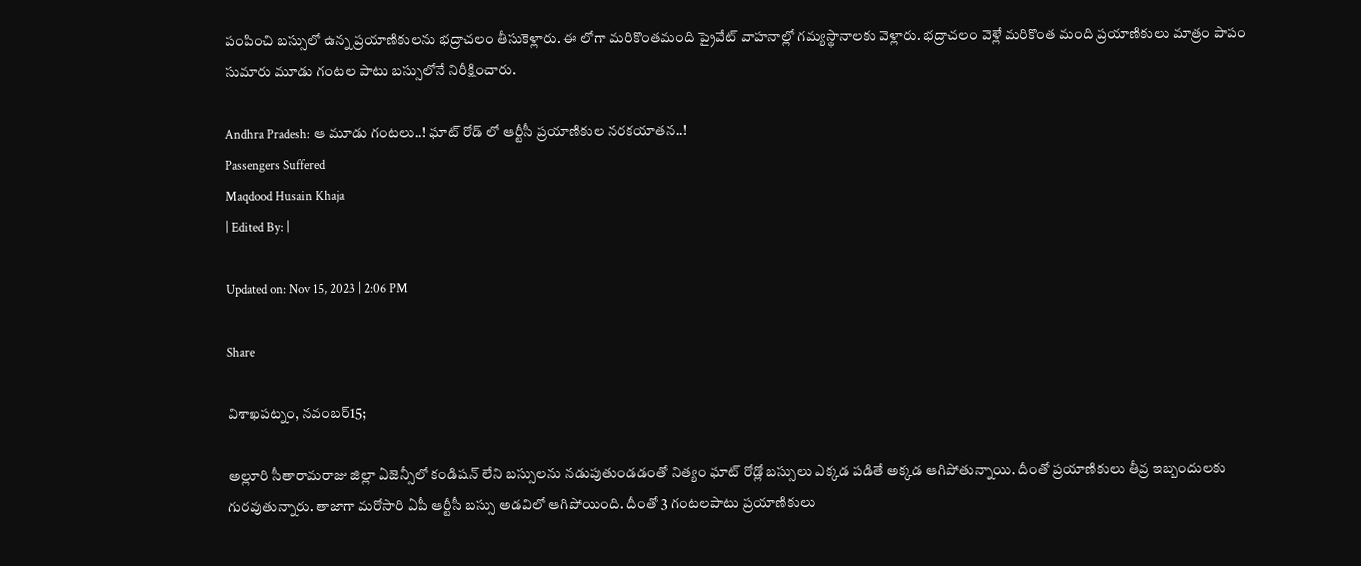పంపించి బస్సులో ఉన్న ప్రయాణికులను భద్రాచలం తీసుకెళ్లారు. ఈ లోగా మరికొంతమంది ప్రైవేట్ వాహనాల్లో గమ్యస్థానాలకు వెళ్లారు. భద్రాచలం వెళ్లే మరికొంత మంది ప్రయాణికులు మాత్రం పాపం సుమారు మూడు గంటల పాటు బస్సులోనే నిరీక్షించారు.

Andhra Pradesh: ఆ మూడు గంటలు..! ఘాట్ రోడ్ లో ఆర్టీసీ ప్రయాణికుల నరకయాతన..!
Passengers Suffered
Maqdood Husain Khaja
| Edited By: |

Updated on: Nov 15, 2023 | 2:06 PM

Share

విశాఖపట్నం, నవంబర్15;

అల్లూరి సీతారామరాజు జిల్లా ఏజెన్సీలో కండిషన్ లేని బస్సులను నడుపుతుండడంతో నిత్యం ఘాట్ రోడ్లో బస్సులు ఎక్కడ పడితే అక్కడ ఆగిపోతున్నాయి. దీంతో ప్రయాణికులు తీవ్ర ఇబ్బందులకు గురవుతున్నారు. తాజాగా మరోసారి ఏపీ ఆర్టీసీ బస్సు అడవిలో ఆగిపోయింది. దీంతో 3 గంటలపాటు ప్రయాణికులు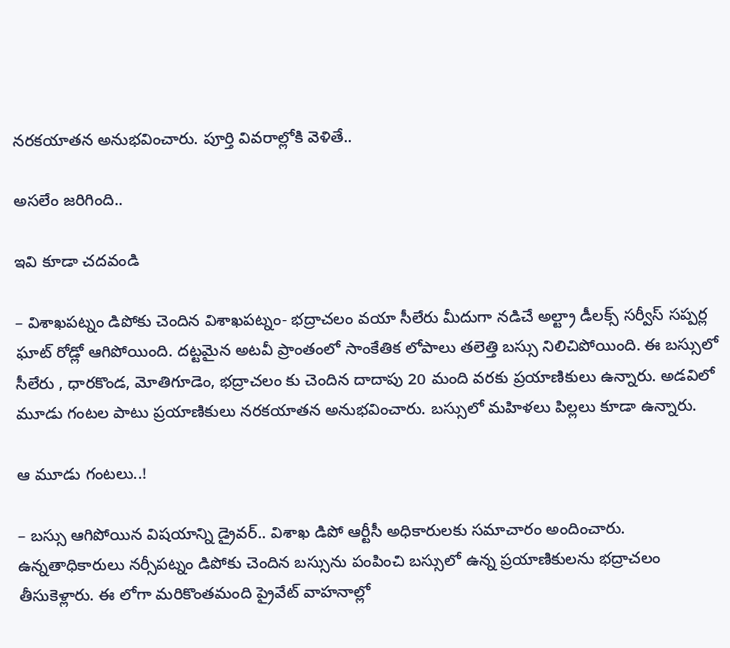నరకయాతన అనుభవించారు. పూర్తి వివరాల్లోకి వెళితే..

అసలేం జరిగింది..

ఇవి కూడా చదవండి

– విశాఖపట్నం డిపోకు చెందిన విశాఖపట్నం- భద్రాచలం వయా సీలేరు మీదుగా నడిచే అల్ట్రా డీలక్స్ సర్వీస్ సప్పర్ల ఘాట్ రోడ్లో ఆగిపోయింది. దట్టమైన అటవీ ప్రాంతంలో సాంకేతిక లోపాలు తలెత్తి బస్సు నిలిచిపోయింది. ఈ బస్సులో సీలేరు , ధారకొండ, మోతిగూడెం, భద్రాచలం కు చెందిన దాదాపు 20 మంది వరకు ప్రయాణికులు ఉన్నారు. అడవిలో మూడు గంటల పాటు ప్రయాణికులు నరకయాతన అనుభవించారు. బస్సులో మహిళలు పిల్లలు కూడా ఉన్నారు.

ఆ మూడు గంటలు..!

– బస్సు ఆగిపోయిన విషయాన్ని డ్రైవర్.. విశాఖ డిపో ఆర్టీసీ అధికారులకు సమాచారం అందించారు. ఉన్నతాధికారులు నర్సీపట్నం డిపోకు చెందిన బస్సును పంపించి బస్సులో ఉన్న ప్రయాణికులను భద్రాచలం తీసుకెళ్లారు. ఈ లోగా మరికొంతమంది ప్రైవేట్ వాహనాల్లో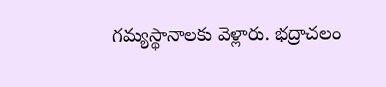గమ్యస్థానాలకు వెళ్లారు. భద్రాచలం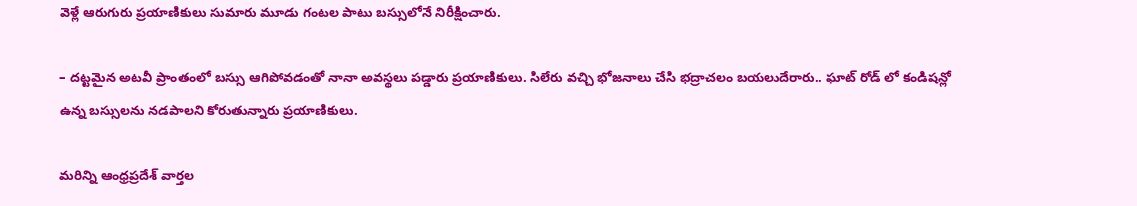వెళ్లే ఆరుగురు ప్రయాణికులు సుమారు మూడు గంటల పాటు బస్సులోనే నిరీక్షించారు.

– దట్టమైన అటవీ ప్రాంతంలో బస్సు ఆగిపోవడంతో నానా అవస్థలు పడ్డారు ప్రయాణికులు. సిలేరు వచ్చి భోజనాలు చేసి భద్రాచలం బయలుదేరారు.. ఘాట్ రోడ్ లో కండిషన్లో ఉన్న బస్సులను నడపాలని కోరుతున్నారు ప్రయాణికులు.

మరిన్ని ఆంధ్రప్రదేశ్ వార్తల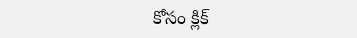కోసం క్లిక్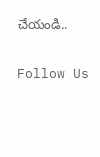చేయండి..

Follow Us